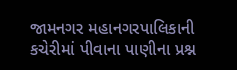જામનગર મહાનગરપાલિકાની કચેરીમાં પીવાના પાણીના પ્રશ્ન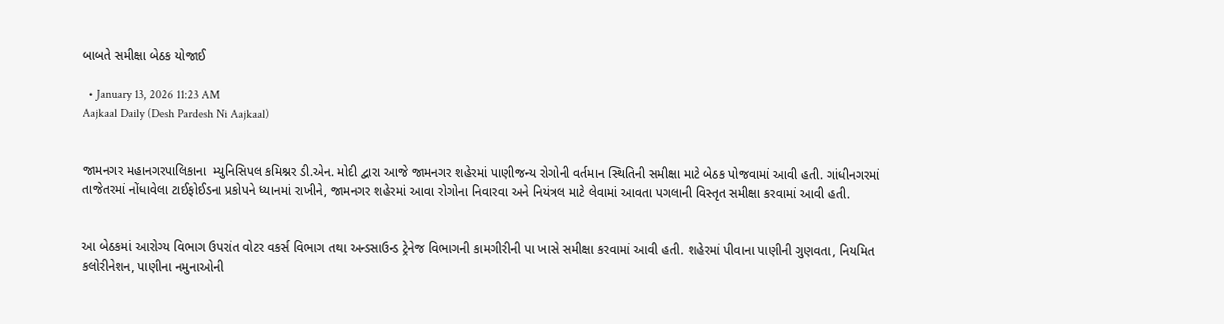બાબતે સમીક્ષા બેઠક યોજાઈ

  • January 13, 2026 11:23 AM
Aajkaal Daily (Desh Pardesh Ni Aajkaal)


જામનગર મહાનગરપાલિકાના  મ્યુનિસિપલ કમિશ્નર ડી.એન. મોદી દ્વારા આજે જામનગર શહેરમાં પાણીજન્ય રોગોની વર્તમાન સ્થિતિની સમીક્ષા માટે બેઠક પોજવામાં આવી હતી. ગાંધીનગરમાં તાજેતરમાં નોંધાવેલા ટાઈફોઈડના પ્રકોપને ધ્યાનમાં રાખીને, જામનગર શહેરમાં આવા રોગોના નિવારવા અને નિયંત્રલ માટે લેવામાં આવતા પગલાની વિસ્તૃત સમીક્ષા કરવામાં આવી હતી.


આ બેઠકમાં આરોગ્ય વિભાગ ઉપરાંત વોટર વકર્સ વિભાગ તથા અન્ડસાઉન્ડ ટ્રેનેજ વિભાગની કામગીરીની પા ખાસે સમીક્ષા કરવામાં આવી હતી. શહેરમાં પીવાના પાણીની ગુણવતા, નિયમિત કલોરીનેશન, પાણીના નમુનાઓની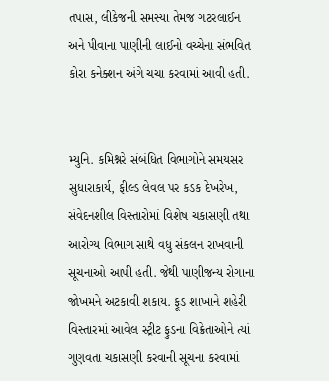તપાસ, લીકેજની સમસ્યા તેમજ ગટરલાઈન અને પીવાના પાણીની લાઈનો વચ્ચેના સંભવિત કોરા કનેક્શન અંગે ચચા કરવામાં આવી હતી.


મ્યુનિ. કમિશ્નરે સંબંધિત વિભાગોને સમયસર સુધારાકાર્ય, ફીલ્ડ લેવલ પર કડક દેખરેખ, સંવેદનશીલ વિસ્તારોમાં વિશેષ ચકાસણી તથા આરોગ્ય વિભાગ સાથે વધુ સંકલન રાખવાની સૂચનાઓ આપી હતી. જેથી પાણીજન્ય રોગાના જોખમને અટકાવી શકાય. ફૂડ શાખાને શહેરી વિસ્તારમાં આવેલ સ્ટ્રીટ ફુડના વિક્રેતાઓને ત્યાં ગુણવતા ચકાસણી કરવાની સૂચના કરવામાં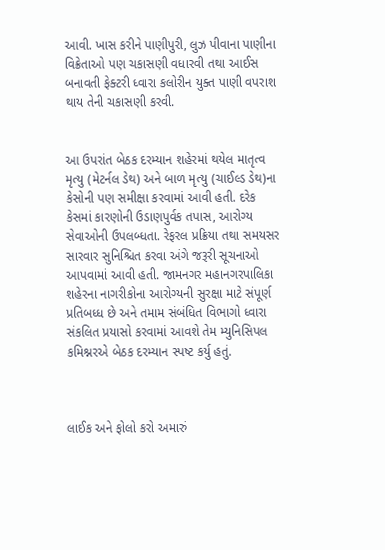આવી. ખાસ કરીને પાણીપુરી, લુઝ પીવાના પાણીના વિક્રેતાઓ પણ ચકાસણી વધારવી તથા આઈસ બનાવતી ફેક્ટરી ધ્વારા કલોરીન યુક્ત પાણી વપરાશ થાય તેની ચકાસણી કરવી.


આ ઉપરાંત બેઠક દરમ્યાન શહેરમાં થયેલ માતૃત્વ મૃત્યુ (મેટર્નલ ડેથ) અને બાળ મૃત્યુ (ચાઈલ્ડ ડેથ)ના કેસોની પણ સમીક્ષા કરવામાં આવી હતી. દરેક કેસમાં કારણોની ઉડાણપુર્વક તપાસ, આરોગ્ય સેવાઓની ઉપલબ્ધતા. રેફરલ પ્રક્રિયા તથા સમયસર સારવાર સુનિશ્ચિત કરવા અંગે જરૂરી સૂચનાઓ આપવામાં આવી હતી. જામનગર મહાનગરપાલિકા શહેરના નાગરીકોના આરોગ્યની સુરક્ષા માટે સંપૂર્ણ પ્રતિબધ્ધ છે અને તમામ સંબંધિત વિભાગો ધ્વારા સંકલિત પ્રયાસો કરવામાં આવશે તેમ મ્યુનિસિપલ કમિશ્નરએ બેઠક દરમ્યાન સ્પષ્ટ કર્યુ હતું.



લાઈક અને ફોલો કરો અમારું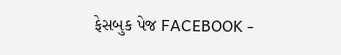ફેસબુક પેજ FACEBOOK -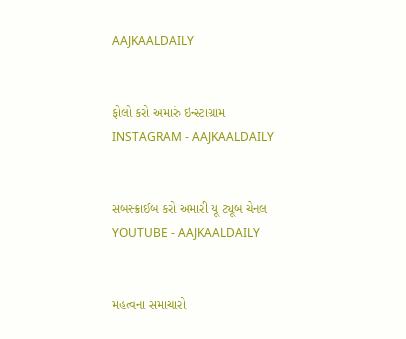AAJKAALDAILY


ફોલો કરો અમારું ઇન્સ્ટાગ્રામ INSTAGRAM - AAJKAALDAILY


સબસ્ક્રાઈબ કરો અમારી યૂ ટ્યૂબ ચેનલ YOUTUBE - AAJKAALDAILY


મહત્વના સમાચારો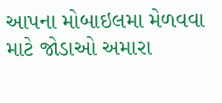આપના મોબાઇલમા મેળવવા માટે જોડાઓ અમારા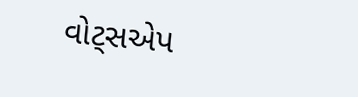વોટ્સએપ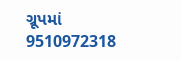ગ્રૂપમાં  9510972318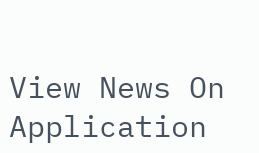View News On Application